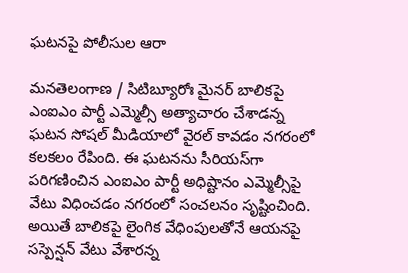ఘటనపై పోలీసుల ఆరా

మనతెలంగాణ / సిటిబ్యూరోః మైనర్ బాలికపై ఎంఐఎం పార్టీ ఎమ్మెల్సీ అత్యాచారం చేశాడన్న ఘటన సోషల్ మీడియాలో వైరల్ కావడం నగరంలో కలకలం రేపింది. ఈ ఘటనను సీరియస్‌గా పరిగణించిన ఎంఐఎం పార్టీ అధిష్టానం ఎమ్మెల్సీపై వేటు విధించడం నగరంలో సంచలనం సృష్టించింది. అయితే బాలికపై లైంగిక వేధింపులతోనే ఆయనపై సస్పెన్షన్ వేటు వేశారన్న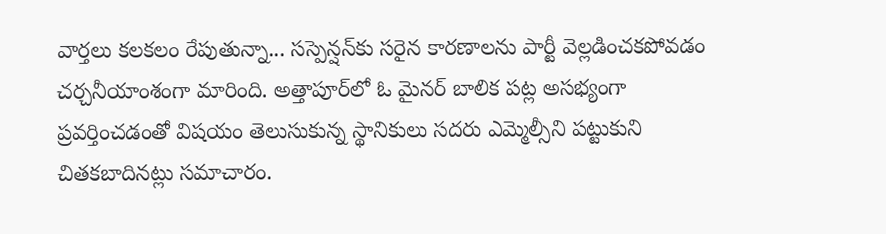వార్తలు కలకలం రేపుతున్నా... సస్పెన్షన్‌కు సరైన కారణాలను పార్టీ వెల్లడించకపోవడం చర్చనీయాంశంగా మారింది. అత్తాపూర్‌లో ఓ మైనర్ బాలిక పట్ల అసభ్యంగా ప్రవర్తించడంతో విషయం తెలుసుకున్న స్థానికులు సదరు ఎమ్మెల్సీని పట్టుకుని చితకబాదినట్లు సమాచారం.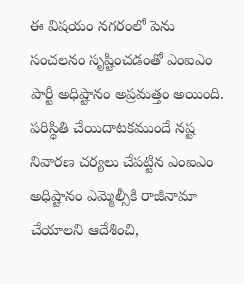ఈ విషయం నగరంలో పెను సంచలనం సృష్టించడంతో ఎంఐఎం పార్టీ అధిష్టానం అప్రమత్తం అయింది. పరిస్థితి చేయిదాటకముందే నష్ట నివారణ చర్యలు చేపట్టిన ఎంఐఎం అధిష్టానం ఎమ్మెల్సీకి రాజీనామా చేయాలని ఆదేశించి,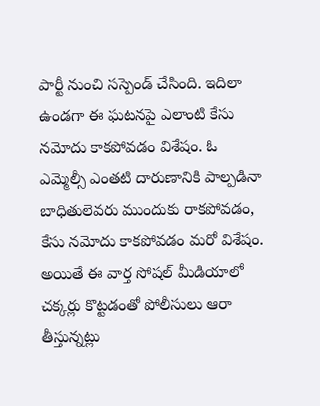పార్టీ నుంచి సస్పెండ్ చేసింది. ఇదిలా ఉండగా ఈ ఘటనపై ఎలాంటి కేసు నమోదు కాకపోవడం విశేషం. ఓ ఎమ్మెల్సీ ఎంతటి దారుణానికి పాల్పడినా బాధితులెవరు ముందుకు రాకపోవడం, కేసు నమోదు కాకపోవడం మరో విశేషం. అయితే ఈ వార్త సోషల్ మీడియాలో చక్కర్లు కొట్టడంతో పోలీసులు ఆరా తీస్తున్నట్లు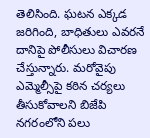తెలిసింది. ఘటన ఎక్కడ జరిగింది, బాధితులు ఎవరనే దానిపై పోలీసులు విచారణ చేస్తున్నారు. మరోవైపు ఎమ్మెల్సీపై కఠిన చర్యలు తీసుకోవాలని బిజేపి నగరంలోని పలు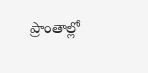ప్రాంతాల్లో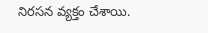నిరసన వ్యక్తం చేశాయి.